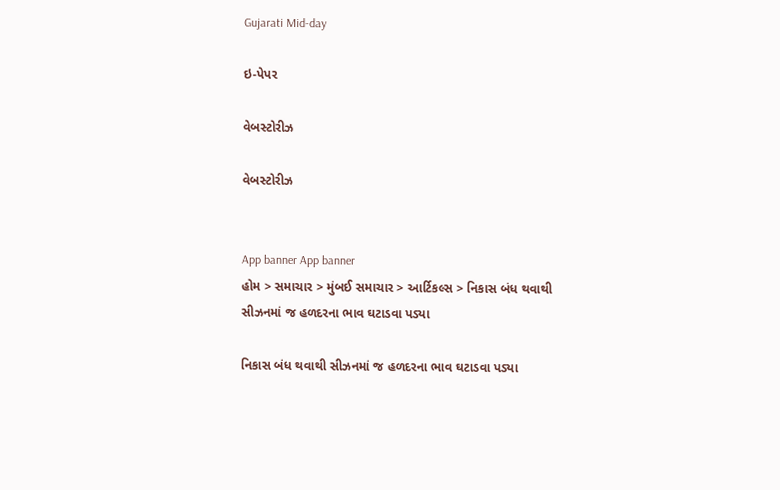Gujarati Mid-day

ઇ-પેપર

વેબસ્ટોરીઝ

વેબસ્ટોરીઝ


App banner App banner
હોમ > સમાચાર > મુંબઈ સમાચાર > આર્ટિકલ્સ > નિકાસ બંધ થવાથી સીઝનમાં જ હળદરના ભાવ ઘટાડવા પડ્યા

નિકાસ બંધ થવાથી સીઝનમાં જ હળદરના ભાવ ઘટાડવા પડ્યા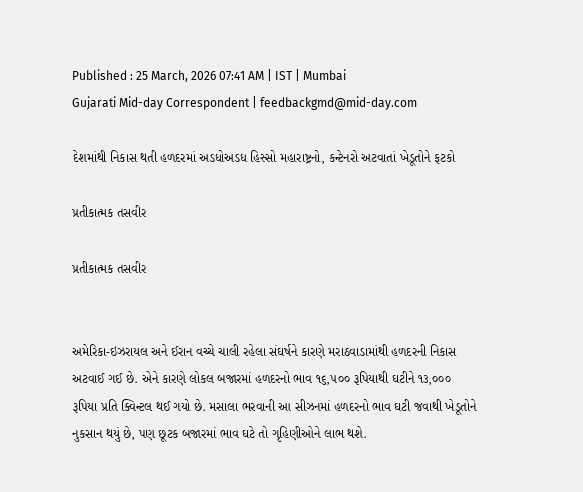Published : 25 March, 2026 07:41 AM | IST | Mumbai
Gujarati Mid-day Correspondent | feedbackgmd@mid-day.com

દેશમાંથી નિકાસ થતી હળદરમાં અડધોઅડધ હિસ્સો મહારાષ્ટ્રનો, કન્ટેનરો અટવાતાં ખેડૂતોને ફટકો

પ્રતીકાત્મક તસવીર

પ્રતીકાત્મક તસવીર


અમેરિકા-ઇઝરાયલ અને ઈરાન વચ્ચે ચાલી રહેલા સંઘર્ષને કારણે મરાઠવાડામાંથી હળદરની નિકાસ અટવાઈ ગઈ છે. એને કારણે લોકલ બજારમાં હળદરનો ભાવ ૧૬,૫૦૦ રૂપિયાથી ઘટીને ૧૩,૦૦૦ રૂપિયા પ્રતિ ક્વિન્ટલ થઈ ગયો છે. મસાલા ભરવાની આ સીઝનમાં હળદરનો ભાવ ઘટી જવાથી ખેડૂતોને નુકસાન થયું છે, પણ છૂટક બજારમાં ભાવ ઘટે તો ગૃહિણીઓને લાભ થશે.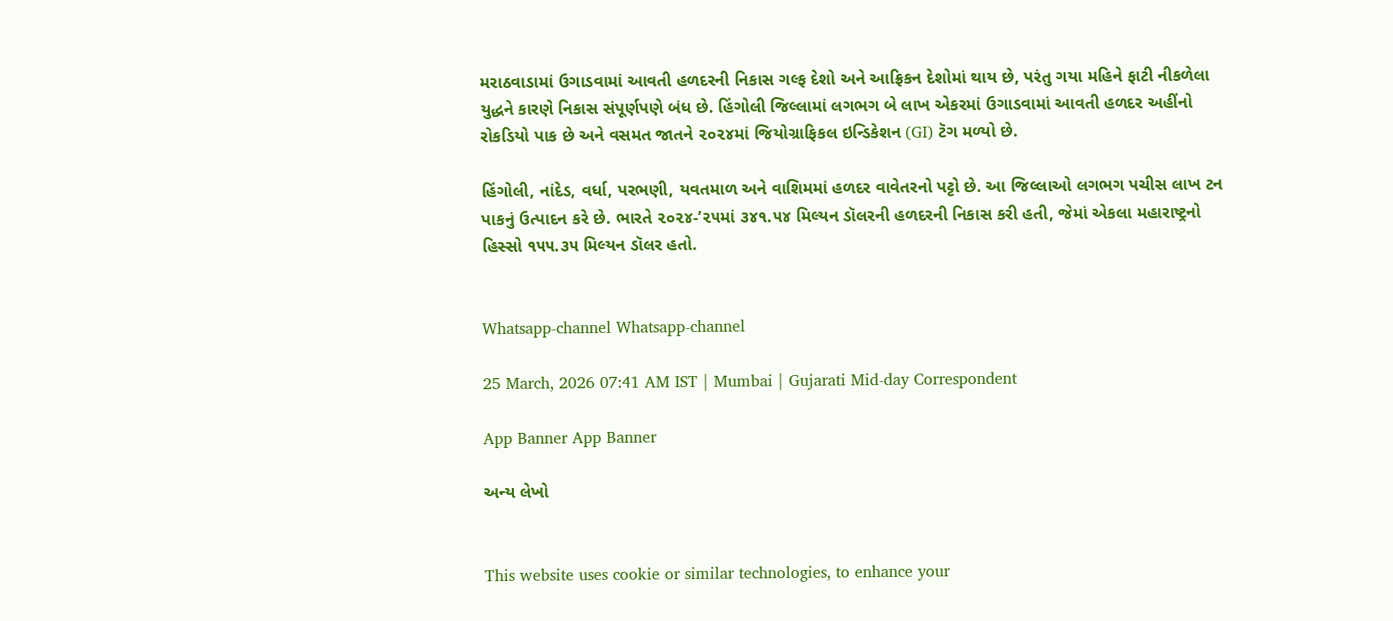મરાઠવાડામાં ઉગાડવામાં આવતી હળદરની નિકાસ ગલ્ફ દેશો અને આફ્રિકન દેશોમાં થાય છે, પરંતુ ગયા મહિને ફાટી નીકળેલા યુદ્ધને કારણે નિકાસ સંપૂર્ણપણે બંધ છે. હિંગોલી જિલ્લામાં લગભગ બે લાખ એકરમાં ઉગાડવામાં આવતી હળદર અહીંનો રોકડિયો પાક છે અને વસમત જાતને ૨૦૨૪માં જિયોગ્રાફિકલ ઇન્ડિકેશન (GI) ટૅગ મળ્યો છે.

હિંગોલી, નાંદેડ, વર્ધા, પરભણી, યવતમાળ અને વાશિમમાં હળદર વાવેતરનો પટ્ટો છે. આ જિલ્લાઓ લગભગ પચીસ લાખ ટન પાકનું ઉત્પાદન કરે છે. ભારતે ૨૦૨૪-’૨૫માં ૩૪૧.૫૪ મિલ્યન ડૉલરની હળદરની નિકાસ કરી હતી, જેમાં એકલા મહારાષ્ટ્રનો હિસ્સો ૧૫૫.૩૫ મિલ્યન ડૉલર હતો.


Whatsapp-channel Whatsapp-channel

25 March, 2026 07:41 AM IST | Mumbai | Gujarati Mid-day Correspondent

App Banner App Banner

અન્ય લેખો


This website uses cookie or similar technologies, to enhance your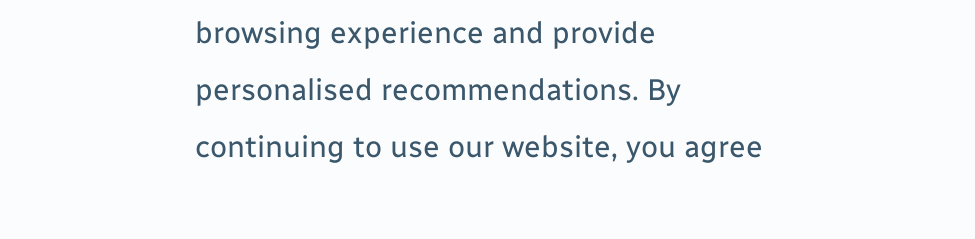browsing experience and provide personalised recommendations. By continuing to use our website, you agree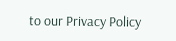to our Privacy Policy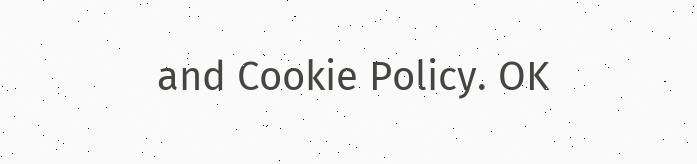and Cookie Policy. OK